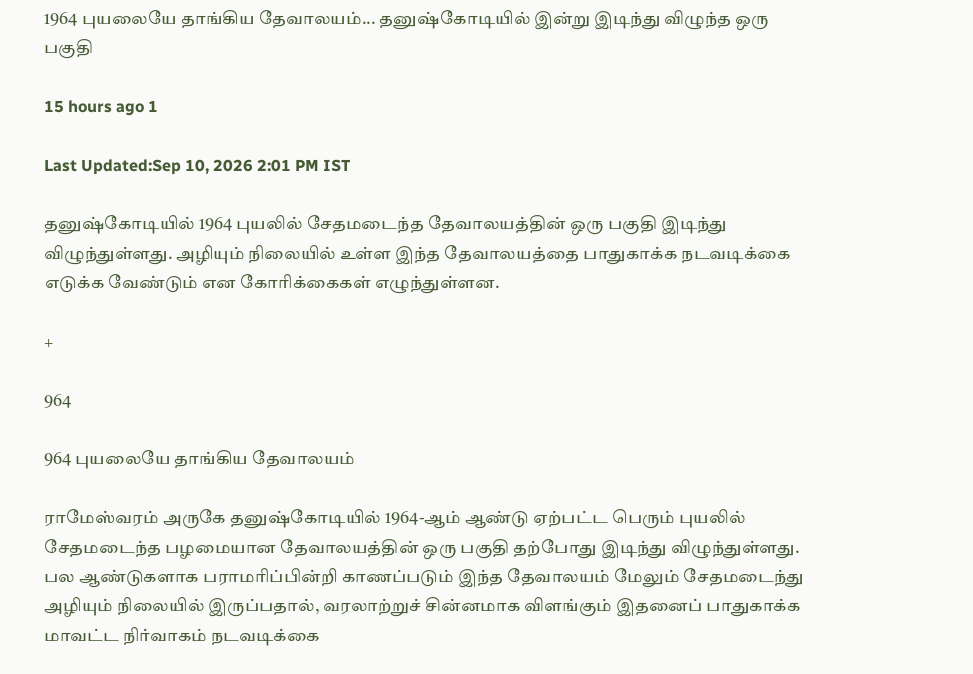1964 புயலையே தாங்கிய தேவாலயம்... தனுஷ்கோடியில் இன்று இடிந்து விழுந்த ஒரு பகுதி

15 hours ago 1

Last Updated:Sep 10, 2026 2:01 PM IST

தனுஷ்கோடியில் 1964 புயலில் சேதமடைந்த தேவாலயத்தின் ஒரு பகுதி இடிந்து விழுந்துள்ளது. அழியும் நிலையில் உள்ள இந்த தேவாலயத்தை பாதுகாக்க நடவடிக்கை எடுக்க வேண்டும் என கோரிக்கைகள் எழுந்துள்ளன.

+

964

964 புயலையே தாங்கிய தேவாலயம்

ராமேஸ்வரம் அருகே தனுஷ்கோடியில் 1964-ஆம் ஆண்டு ஏற்பட்ட பெரும் புயலில் சேதமடைந்த பழமையான தேவாலயத்தின் ஒரு பகுதி தற்போது இடிந்து விழுந்துள்ளது. பல ஆண்டுகளாக பராமரிப்பின்றி காணப்படும் இந்த தேவாலயம் மேலும் சேதமடைந்து அழியும் நிலையில் இருப்பதால், வரலாற்றுச் சின்னமாக விளங்கும் இதனைப் பாதுகாக்க மாவட்ட நிர்வாகம் நடவடிக்கை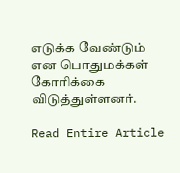எடுக்க வேண்டும் என பொதுமக்கள் கோரிக்கை விடுத்துள்ளனர்.

Read Entire Article